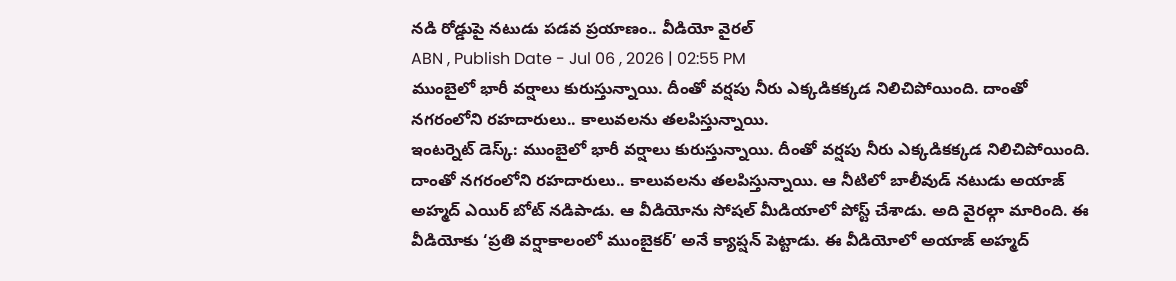నడి రోడ్డుపై నటుడు పడవ ప్రయాణం.. వీడియో వైరల్
ABN , Publish Date - Jul 06 , 2026 | 02:55 PM
ముంబైలో భారీ వర్షాలు కురుస్తున్నాయి. దీంతో వర్షపు నీరు ఎక్కడికక్కడ నిలిచిపోయింది. దాంతో నగరంలోని రహదారులు.. కాలువలను తలపిస్తున్నాయి.
ఇంటర్నెట్ డెస్క్: ముంబైలో భారీ వర్షాలు కురుస్తున్నాయి. దీంతో వర్షపు నీరు ఎక్కడికక్కడ నిలిచిపోయింది. దాంతో నగరంలోని రహదారులు.. కాలువలను తలపిస్తున్నాయి. ఆ నీటిలో బాలీవుడ్ నటుడు అయాజ్ అహ్మద్ ఎయిర్ బోట్ నడిపాడు. ఆ వీడియోను సోషల్ మీడియాలో పోస్ట్ చేశాడు. అది వైరల్గా మారింది. ఈ వీడియోకు ‘ప్రతి వర్షాకాలంలో ముంబైకర్’ అనే క్యాప్షన్ పెట్టాడు. ఈ వీడియోలో అయాజ్ అహ్మద్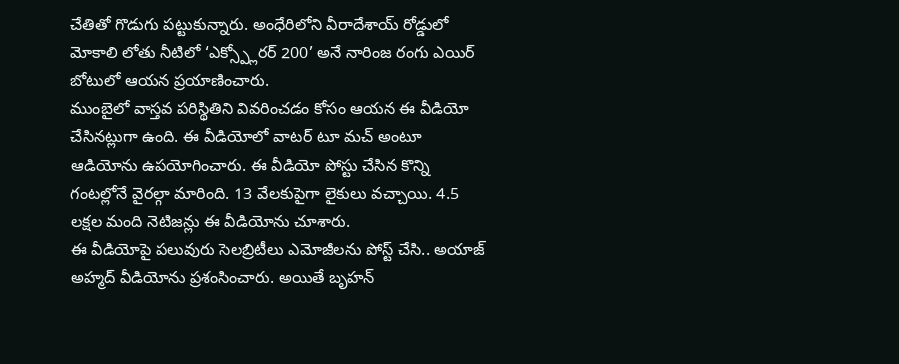చేతితో గొడుగు పట్టుకున్నారు. అంధేరిలోని వీరాదేశాయ్ రోడ్డులో మోకాలి లోతు నీటిలో ‘ఎక్స్ప్లోరర్ 200’ అనే నారింజ రంగు ఎయిర్ బోటులో ఆయన ప్రయాణించారు.
ముంబైలో వాస్తవ పరిస్థితిని వివరించడం కోసం ఆయన ఈ వీడియో చేసినట్లుగా ఉంది. ఈ వీడియోలో వాటర్ టూ మచ్ అంటూ ఆడియోను ఉపయోగించారు. ఈ వీడియో పోస్టు చేసిన కొన్ని గంటల్లోనే వైరల్గా మారింది. 13 వేలకుపైగా లైకులు వచ్చాయి. 4.5 లక్షల మంది నెటిజన్లు ఈ వీడియోను చూశారు.
ఈ వీడియోపై పలువురు సెలబ్రిటీలు ఎమోజీలను పోస్ట్ చేసి.. అయాజ్ అహ్మద్ వీడియోను ప్రశంసించారు. అయితే బృహన్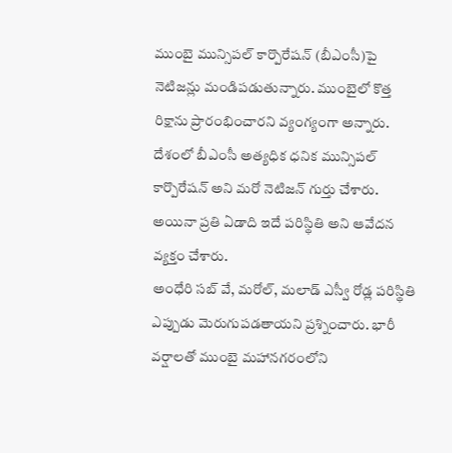ముంబై మున్సిపల్ కార్పొరేషన్ (బీఎంసీ)పై నెటిజన్లు మండిపడుతున్నారు. ముంబైలో కొత్త రిక్షాను ప్రారంభించారని వ్యంగ్యంగా అన్నారు. దేశంలో బీఎంసీ అత్యధిక ధనిక మున్సిపల్ కార్పొరేషన్ అని మరో నెటిజన్ గుర్తు చేశారు. అయినా ప్రతి ఏడాది ఇదే పరిస్థితి అని ఆవేదన వ్యక్తం చేశారు.
అంధేరి సబ్ వే, మరోల్, మలాడ్ ఎస్వీ రోడ్ల పరిస్థితి ఎప్పుడు మెరుగుపడతాయని ప్రశ్నించారు. భారీ వర్షాలతో ముంబై మహానగరంలోని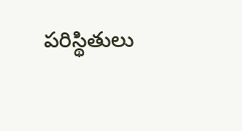పరిస్థితులు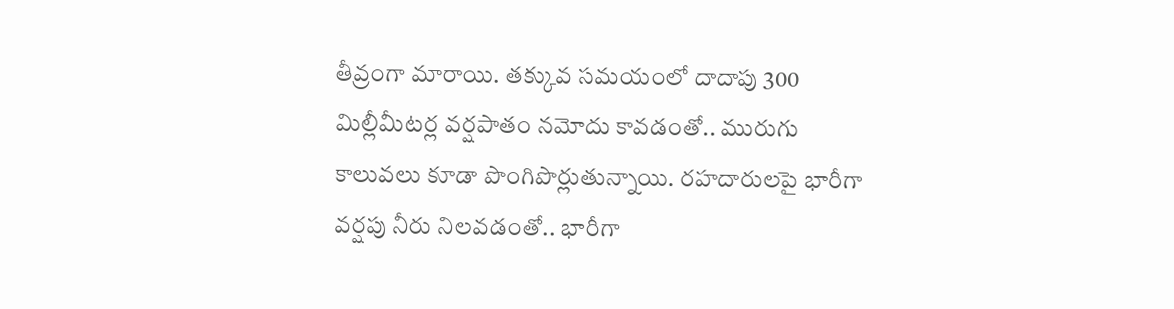తీవ్రంగా మారాయి. తక్కువ సమయంలో దాదాపు 300 మిల్లీమీటర్ల వర్షపాతం నమోదు కావడంతో.. మురుగు కాలువలు కూడా పొంగిపొర్లుతున్నాయి. రహదారులపై భారీగా వర్షపు నీరు నిలవడంతో.. భారీగా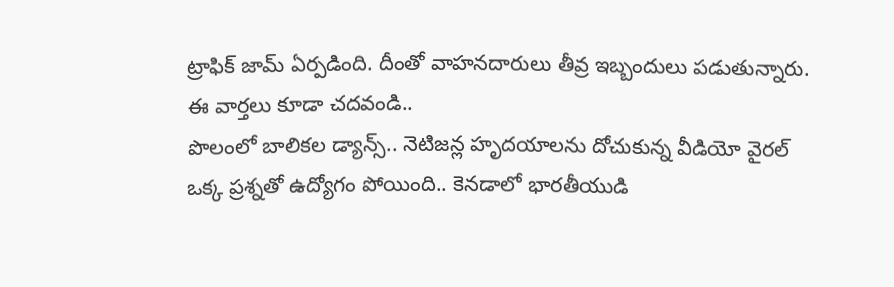ట్రాఫిక్ జామ్ ఏర్పడింది. దీంతో వాహనదారులు తీవ్ర ఇబ్బందులు పడుతున్నారు.
ఈ వార్తలు కూడా చదవండి..
పొలంలో బాలికల డ్యాన్స్.. నెటిజన్ల హృదయాలను దోచుకున్న వీడియో వైరల్
ఒక్క ప్రశ్నతో ఉద్యోగం పోయింది.. కెనడాలో భారతీయుడి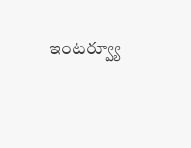ఇంటర్వ్యూ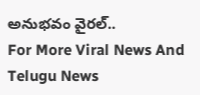అనుభవం వైరల్..
For More Viral News And Telugu News